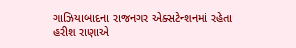ગાઝિયાબાદના રાજનગર એક્સટેન્શનમાં રહેતા હરીશ રાણાએ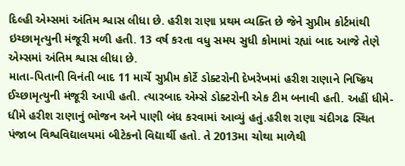દિલ્હી એમ્સમાં અંતિમ શ્વાસ લીધા છે. હરીશ રાણા પ્રથમ વ્યક્તિ છે જેને સુપ્રીમ કોર્ટમાંથી ઇચ્છામૃત્યુની મંજૂરી મળી હતી. 13 વર્ષ કરતા વધુ સમય સુધી કોમામાં રહ્યાં બાદ આજે તેણે એમ્સમાં અંતિમ શ્વાસ લીધા છે.
માતા-પિતાની વિનંતી બાદ 11 માર્ચે સુપ્રીમ કોર્ટે ડોક્ટરોની દેખરેખમાં હરીશ રાણાને નિષ્ક્રિય ઈચ્છામૃત્યુની મંજૂરી આપી હતી. ત્યારબાદ એમ્સે ડોક્ટરોની એક ટીમ બનાવી હતી. અહીં ધીમે-ધીમે હરીશ રાણાનું ભોજન અને પાણી બંધ કરવામાં આવ્યું હતું.હરીશ રાણા ચંદીગઢ સ્થિત પંજાબ વિશ્વવિદ્યાલયમાં બીટેકનો વિદ્યાર્થી હતો. તે 2013મા ચોથા માળેથી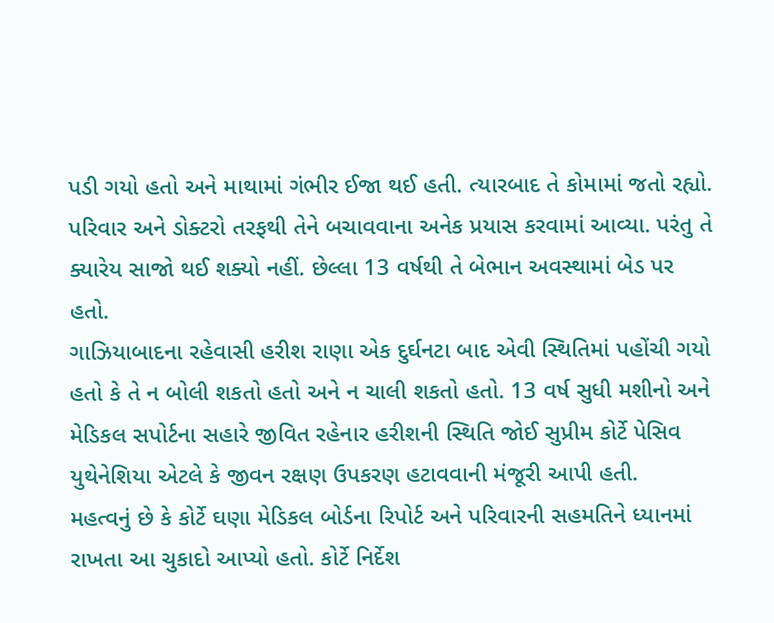પડી ગયો હતો અને માથામાં ગંભીર ઈજા થઈ હતી. ત્યારબાદ તે કોમામાં જતો રહ્યો. પરિવાર અને ડોક્ટરો તરફથી તેને બચાવવાના અનેક પ્રયાસ કરવામાં આવ્યા. પરંતુ તે ક્યારેય સાજો થઈ શક્યો નહીં. છેલ્લા 13 વર્ષથી તે બેભાન અવસ્થામાં બેડ પર હતો.
ગાઝિયાબાદના રહેવાસી હરીશ રાણા એક દુર્ઘનટા બાદ એવી સ્થિતિમાં પહોંચી ગયો હતો કે તે ન બોલી શકતો હતો અને ન ચાલી શકતો હતો. 13 વર્ષ સુધી મશીનો અને મેડિકલ સપોર્ટના સહારે જીવિત રહેનાર હરીશની સ્થિતિ જોઈ સુપ્રીમ કોર્ટે પેસિવ યુથેનેશિયા એટલે કે જીવન રક્ષણ ઉપકરણ હટાવવાની મંજૂરી આપી હતી.
મહત્વનું છે કે કોર્ટે ઘણા મેડિકલ બોર્ડના રિપોર્ટ અને પરિવારની સહમતિને ધ્યાનમાં રાખતા આ ચુકાદો આપ્યો હતો. કોર્ટે નિર્દેશ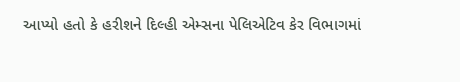આપ્યો હતો કે હરીશને દિલ્હી એમ્સના પેલિએટિવ કેર વિભાગમાં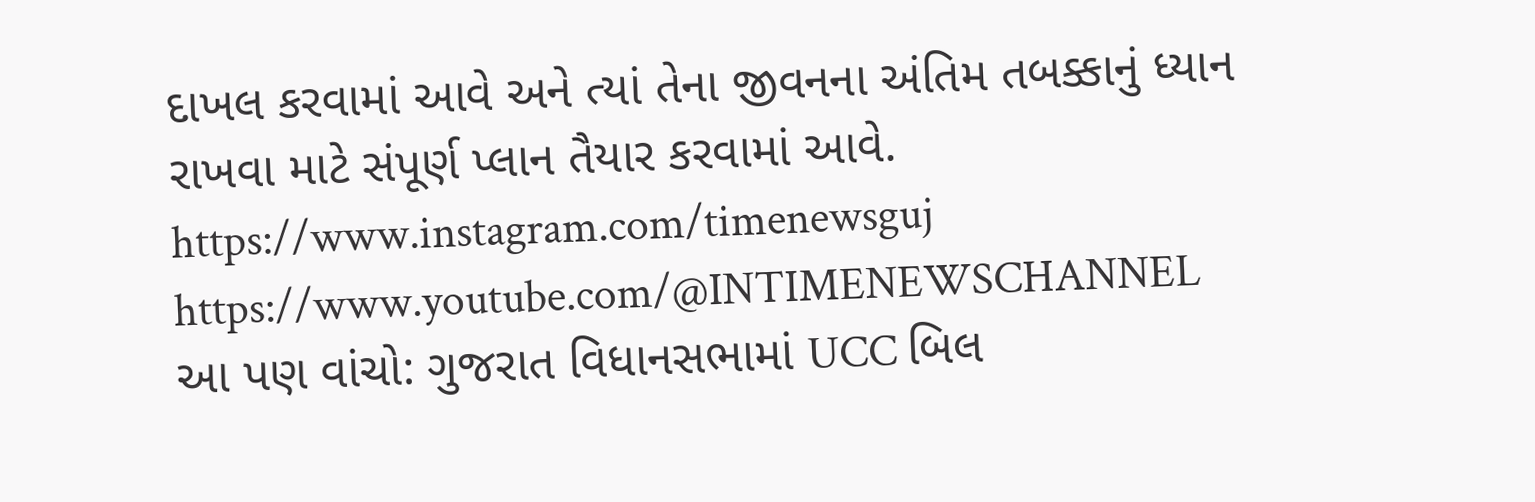દાખલ કરવામાં આવે અને ત્યાં તેના જીવનના અંતિમ તબક્કાનું ધ્યાન રાખવા માટે સંપૂર્ણ પ્લાન તૈયાર કરવામાં આવે.
https://www.instagram.com/timenewsguj
https://www.youtube.com/@INTIMENEWSCHANNEL
આ પણ વાંચો: ગુજરાત વિધાનસભામાં UCC બિલ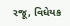રજૂ, વિધેયક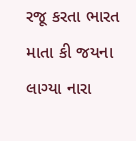રજૂ કરતા ભારત માતા કી જયના લાગ્યા નારા